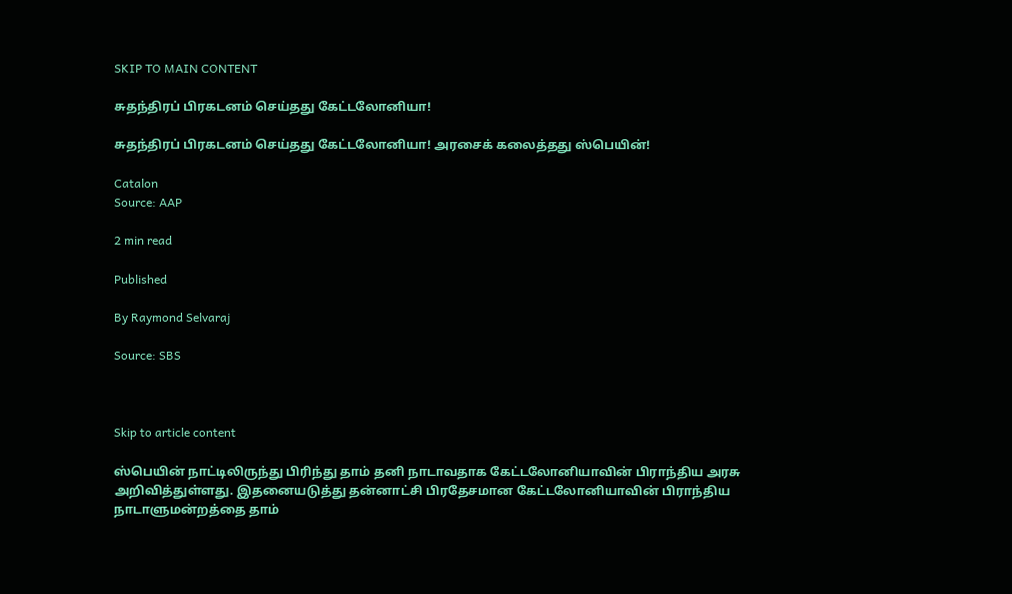SKIP TO MAIN CONTENT

சுதந்திரப் பிரகடனம் செய்தது கேட்டலோனியா!

சுதந்திரப் பிரகடனம் செய்தது கேட்டலோனியா! அரசைக் கலைத்தது ஸ்பெயின்!

Catalon
Source: AAP

2 min read

Published

By Raymond Selvaraj

Source: SBS



Skip to article content

ஸ்பெயின் நாட்டிலிருந்து பிரிந்து தாம் தனி நாடாவதாக கேட்டலோனியாவின் பிராந்திய அரசு அறிவித்துள்ளது. இதனையடுத்து தன்னாட்சி பிரதேசமான கேட்டலோனியாவின் பிராந்திய நாடாளுமன்றத்தை தாம்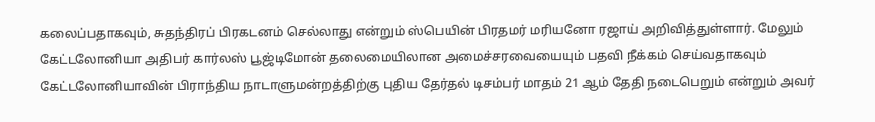கலைப்பதாகவும், சுதந்திரப் பிரகடனம் செல்லாது என்றும் ஸ்பெயின் பிரதமர் மரியனோ ரஜாய் அறிவித்துள்ளார். மேலும் கேட்டலோனியா அதிபர் கார்லஸ் பூஜ்டிமோன் தலைமையிலான அமைச்சரவையையும் பதவி நீக்கம் செய்வதாகவும் கேட்டலோனியாவின் பிராந்திய நாடாளுமன்றத்திற்கு புதிய தேர்தல் டிசம்பர் மாதம் 21 ஆம் தேதி நடைபெறும் என்றும் அவர்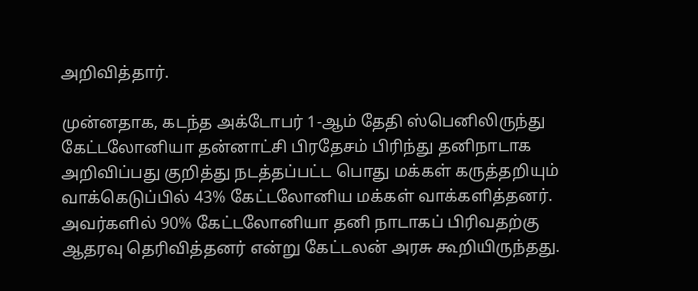அறிவித்தார்.

முன்னதாக, கடந்த அக்டோபர் 1-ஆம் தேதி ஸ்பெனிலிருந்து கேட்டலோனியா தன்னாட்சி பிரதேசம் பிரிந்து தனிநாடாக அறிவிப்பது குறித்து நடத்தப்பட்ட பொது மக்கள் கருத்தறியும் வாக்கெடுப்பில் 43% கேட்டலோனிய மக்கள் வாக்களித்தனர். அவர்களில் 90% கேட்டலோனியா தனி நாடாகப் பிரிவதற்கு ஆதரவு தெரிவித்தனர் என்று கேட்டலன் அரசு கூறியிருந்தது.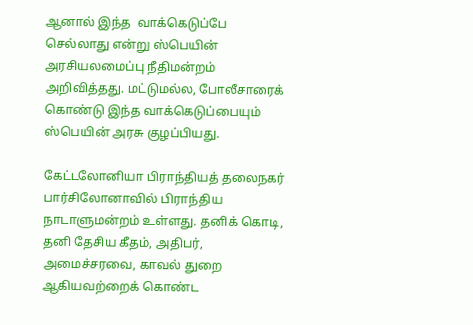ஆனால் இந்த  வாக்கெடுப்பே செல்லாது என்று ஸ்பெயின் அரசியலமைப்பு நீதிமன்றம் அறிவித்தது. மட்டுமல்ல, போலீசாரைக் கொண்டு இந்த வாக்கெடுப்பையும்  ஸ்பெயின் அரசு குழப்பியது.

கேட்டலோனியா பிராந்தியத் தலைநகர் பார்சிலோனாவில் பிராந்திய நாடாளுமன்றம் உள்ளது. தனிக் கொடி, தனி தேசிய கீதம், அதிபர், அமைச்சரவை, காவல் துறை ஆகியவற்றைக் கொண்ட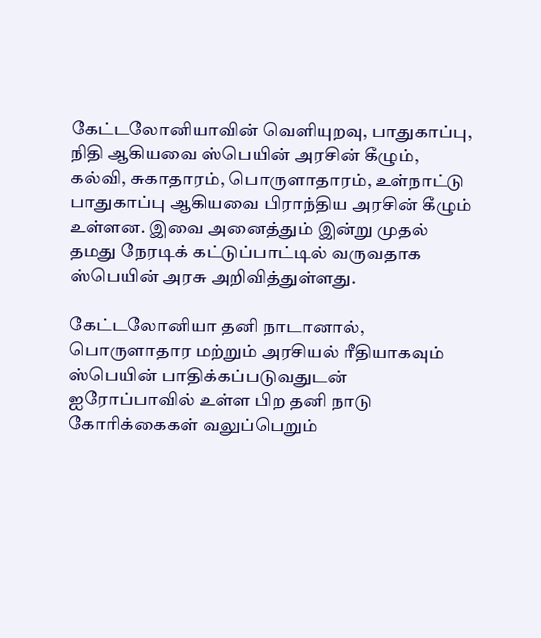கேட்டலோனியாவின் வெளியுறவு, பாதுகாப்பு, நிதி ஆகியவை ஸ்பெயின் அரசின் கீழும், கல்வி, சுகாதாரம், பொருளாதாரம், உள்நாட்டு பாதுகாப்பு ஆகியவை பிராந்திய அரசின் கீழும் உள்ளன. இவை அனைத்தும் இன்று முதல் தமது நேரடிக் கட்டுப்பாட்டில் வருவதாக ஸ்பெயின் அரசு அறிவித்துள்ளது.

கேட்டலோனியா தனி நாடானால், பொருளாதார மற்றும் அரசியல் ரீதியாகவும் ஸ்பெயின் பாதிக்கப்படுவதுடன் ஐரோப்பாவில் உள்ள பிற தனி நாடு கோரிக்கைகள் வலுப்பெறும்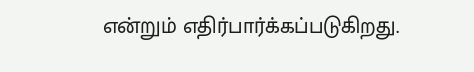என்றும் எதிர்பார்க்கப்படுகிறது.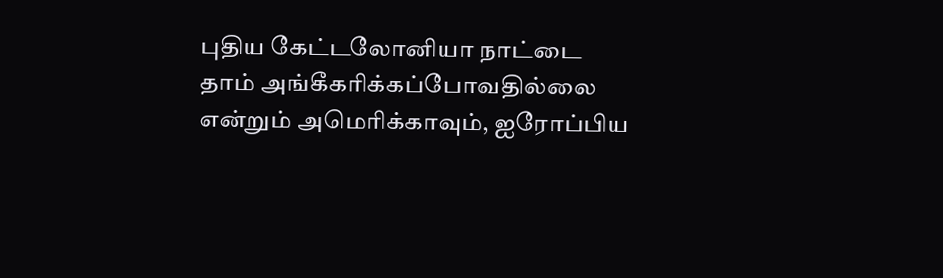புதிய கேட்டலோனியா நாட்டை தாம் அங்கீகரிக்கப்போவதில்லை என்றும் அமெரிக்காவும், ஐரோப்பிய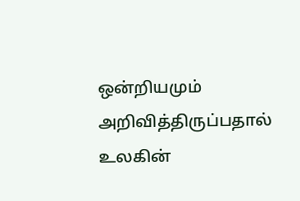ஒன்றியமும் அறிவித்திருப்பதால் உலகின்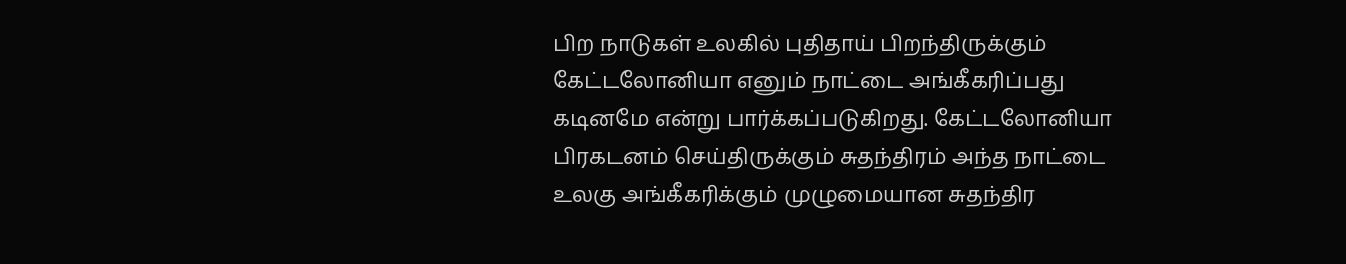பிற நாடுகள் உலகில் புதிதாய் பிறந்திருக்கும் கேட்டலோனியா எனும் நாட்டை அங்கீகரிப்பது கடினமே என்று பார்க்கப்படுகிறது. கேட்டலோனியா பிரகடனம் செய்திருக்கும் சுதந்திரம் அந்த நாட்டை உலகு அங்கீகரிக்கும் முழுமையான சுதந்திர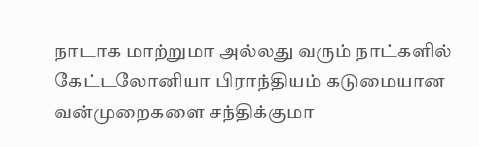நாடாக மாற்றுமா அல்லது வரும் நாட்களில் கேட்டலோனியா பிராந்தியம் கடுமையான வன்முறைகளை சந்திக்குமா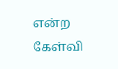என்ற கேள்வி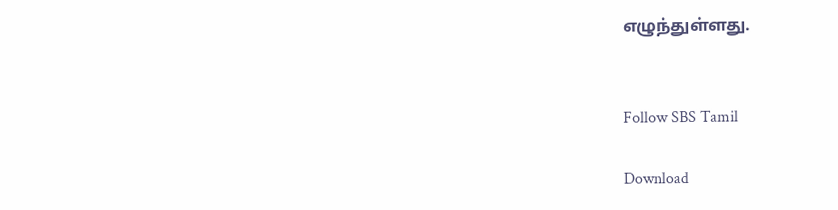எழுந்துள்ளது.


Follow SBS Tamil

Download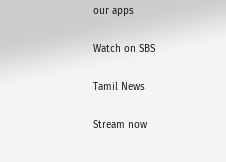our apps

Watch on SBS

Tamil News

Stream now